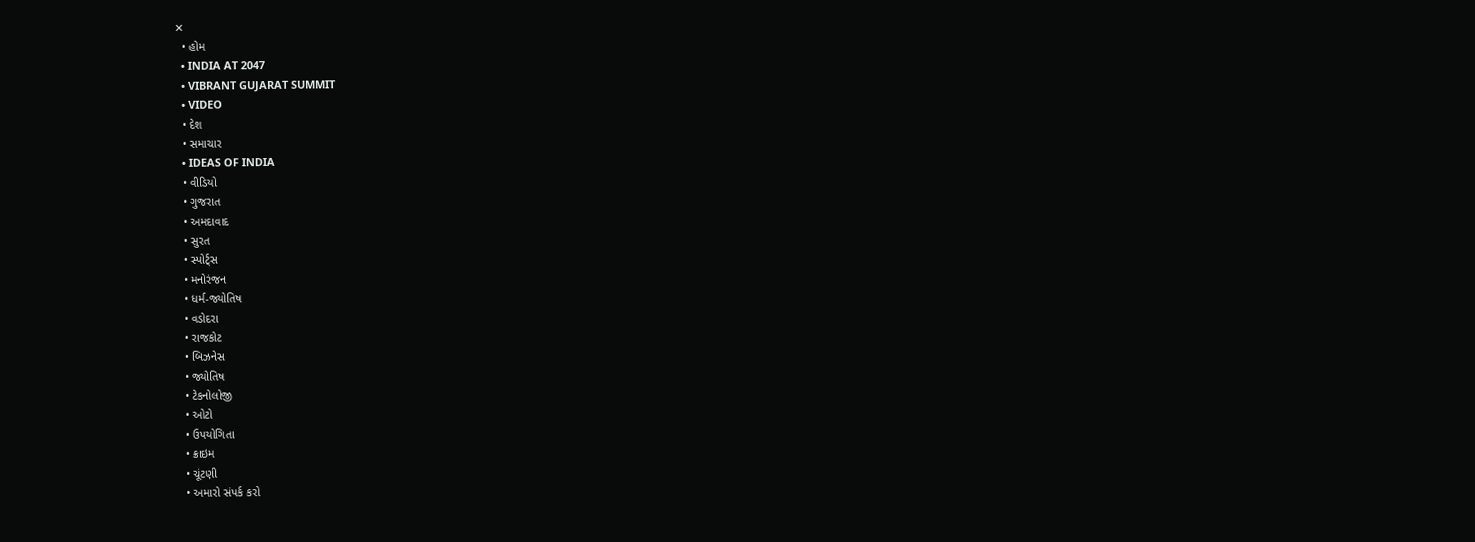✕
  • હોમ
  • INDIA AT 2047
  • VIBRANT GUJARAT SUMMIT
  • VIDEO
  • દેશ
  • સમાચાર
  • IDEAS OF INDIA
  • વીડિયો
  • ગુજરાત
  • અમદાવાદ
  • સુરત
  • સ્પોર્ટ્સ
  • મનોરંજન
  • ધર્મ-જ્યોતિષ
  • વડોદરા
  • રાજકોટ
  • બિઝનેસ
  • જ્યોતિષ
  • ટેકનોલોજી
  • ઓટો
  • ઉપયોગિતા
  • ક્રાઇમ
  • ચૂંટણી
  • અમારો સંપર્ક કરો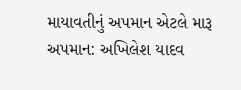માયાવતીનું અપમાન એટલે મારૂ અપમાન: અખિલેશ યાદવ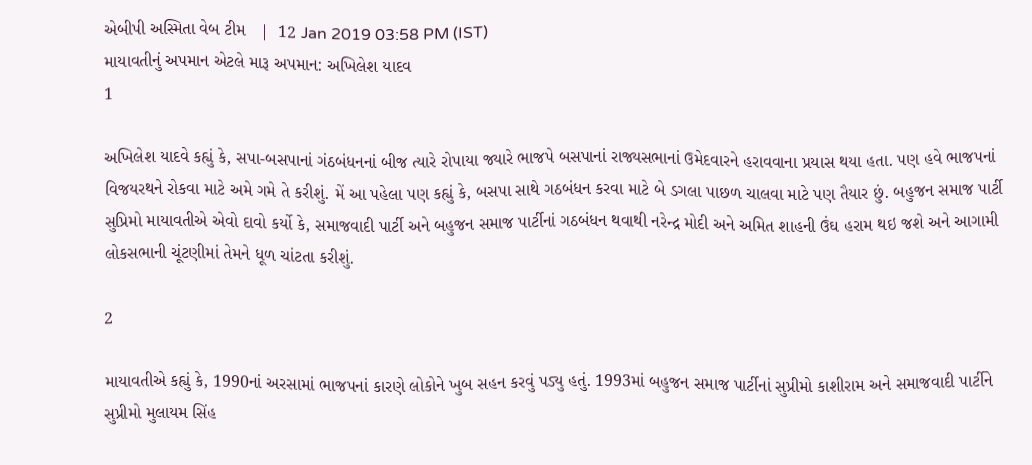એબીપી અસ્મિતા વેબ ટીમ   |  12 Jan 2019 03:58 PM (IST)
માયાવતીનું અપમાન એટલે મારૂ અપમાન: અખિલેશ યાદવ
1

અખિલેશ યાદવે કહ્યું કે, સપા-બસપાનાં ગંઠબંધનનાં બીજ ત્યારે રોપાયા જ્યારે ભાજપે બસપાનાં રાજ્યસભાનાં ઉમેદવારને હરાવવાના પ્રયાસ થયા હતા. પણ હવે ભાજપનાં વિજયરથને રોકવા માટે અમે ગમે તે કરીશું. મેં આ પહેલા પણ કહ્યું કે, બસપા સાથે ગઠબંધન કરવા માટે બે ડગલા પાછળ ચાલવા માટે પણ તૈયાર છું. બહુજન સમાજ પાર્ટી સુપ્રિમો માયાવતીએ એવો દાવો કર્યો કે, સમાજવાદી પાર્ટી અને બહુજન સમાજ પાર્ટીનાં ગઠબંધન થવાથી નરેન્દ્ર મોદી અને અમિત શાહની ઉંઘ હરામ થઇ જશે અને આગામી લોકસભાની ચૂંટણીમાં તેમને ધૂળ ચાંટતા કરીશું.

2

માયાવતીએ કહ્યું કે, 1990નાં અરસામાં ભાજપનાં કારણે લોકોને ખુબ સહન કરવું પડ્યુ હતું. 1993માં બહુજન સમાજ પાર્ટીનાં સુપ્રીમો કાશીરામ અને સમાજવાદી પાર્ટીને સુપ્રીમો મુલાયમ સિંહ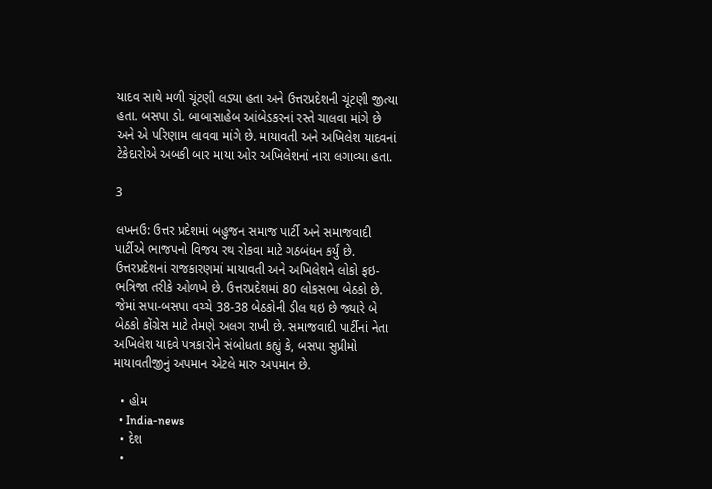યાદવ સાથે મળી ચૂંટણી લડ્યા હતા અને ઉત્તરપ્રદેશની ચૂંટણી જીત્યા હતા. બસપા ડો. બાબાસાહેબ આંબેડકરનાં રસ્તે ચાલવા માંગે છે અને એ પરિણામ લાવવા માંગે છે. માયાવતી અને અખિલેશ યાદવનાં ટેકેદારોએ અબકી બાર માયા ઓર અખિલેશનાં નારા લગાવ્યા હતા.

3

લખનઉ: ઉત્તર પ્રદેશમાં બહુજન સમાજ પાર્ટી અને સમાજવાદી પાર્ટીએ ભાજપનો વિજય રથ રોકવા માટે ગઠબંધન કર્યું છે. ઉત્તરપ્રદેશનાં રાજકારણમાં માયાવતી અને અખિલેશને લોકો ફઇ-ભત્રિજા તરીકે ઓળખે છે. ઉત્તરપ્રદેશમાં 80 લોકસભા બેઠકો છે. જેમાં સપા-બસપા વચ્ચે 38-38 બેઠકોની ડીલ થઇ છે જ્યારે બે બેઠકો કોંગ્રેસ માટે તેમણે અલગ રાખી છે. સમાજવાદી પાર્ટીનાં નેતા અખિલેશ યાદવે પત્રકારોને સંબોધતા કહ્યું કે, બસપા સુપ્રીમો માયાવતીજીનું અપમાન એટલે મારુ અપમાન છે.

  • હોમ
  • India-news
  • દેશ
  •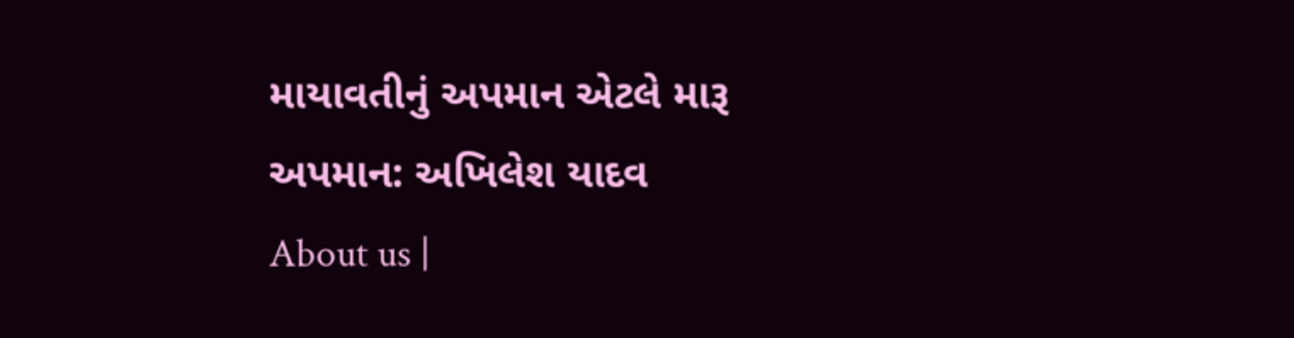માયાવતીનું અપમાન એટલે મારૂ અપમાન: અખિલેશ યાદવ
About us |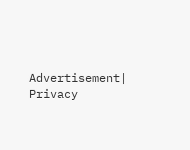Advertisement| Privacy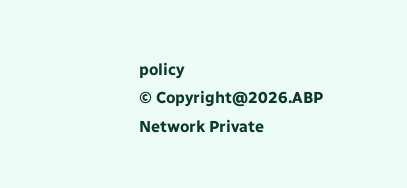policy
© Copyright@2026.ABP Network Private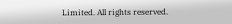Limited. All rights reserved.